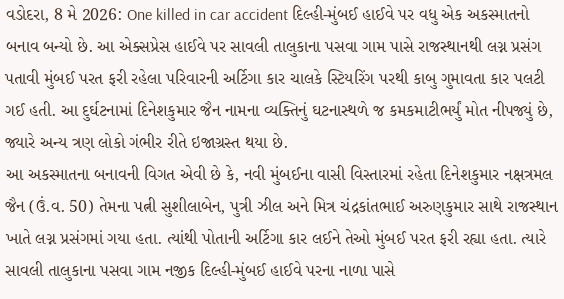વડોદરા, 8 મે 2026: One killed in car accident દિલ્હી-મુંબઈ હાઈવે પર વધુ એક અકસ્માતનો બનાવ બન્યો છે. આ એક્સપ્રેસ હાઈવે પર સાવલી તાલુકાના પસવા ગામ પાસે રાજસ્થાનથી લગ્ન પ્રસંગ પતાવી મુંબઈ પરત ફરી રહેલા પરિવારની અર્ટિગા કાર ચાલકે સ્ટિયરિંગ પરથી કાબુ ગુમાવતા કાર પલટી ગઈ હતી. આ દુર્ઘટનામાં દિનેશકુમાર જૈન નામના વ્યક્તિનું ઘટનાસ્થળે જ કમકમાટીભર્યું મોત નીપજ્યું છે, જ્યારે અન્ય ત્રણ લોકો ગંભીર રીતે ઇજાગ્રસ્ત થયા છે.
આ અકસ્માતના બનાવની વિગત એવી છે કે, નવી મુંબઈના વાસી વિસ્તારમાં રહેતા દિનેશકુમાર નક્ષત્રમલ જૈન (ઉં.વ. 50) તેમના પત્ની સુશીલાબેન, પુત્રી ઝીલ અને મિત્ર ચંદ્રકાંતભાઈ અરુણકુમાર સાથે રાજસ્થાન ખાતે લગ્ન પ્રસંગમાં ગયા હતા. ત્યાંથી પોતાની અર્ટિગા કાર લઈને તેઓ મુંબઈ પરત ફરી રહ્યા હતા. ત્યારે સાવલી તાલુકાના પસવા ગામ નજીક દિલ્હી-મુંબઈ હાઈવે પરના નાળા પાસે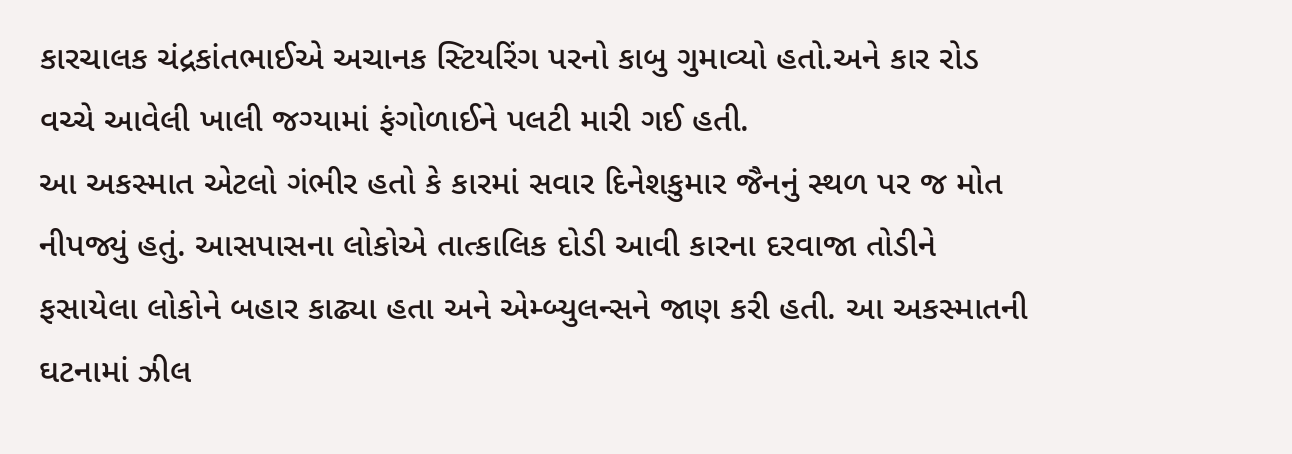કારચાલક ચંદ્રકાંતભાઈએ અચાનક સ્ટિયરિંગ પરનો કાબુ ગુમાવ્યો હતો.અને કાર રોડ વચ્ચે આવેલી ખાલી જગ્યામાં ફંગોળાઈને પલટી મારી ગઈ હતી.
આ અકસ્માત એટલો ગંભીર હતો કે કારમાં સવાર દિનેશકુમાર જૈનનું સ્થળ પર જ મોત નીપજ્યું હતું. આસપાસના લોકોએ તાત્કાલિક દોડી આવી કારના દરવાજા તોડીને ફસાયેલા લોકોને બહાર કાઢ્યા હતા અને એમ્બ્યુલન્સને જાણ કરી હતી. આ અકસ્માતની ઘટનામાં ઝીલ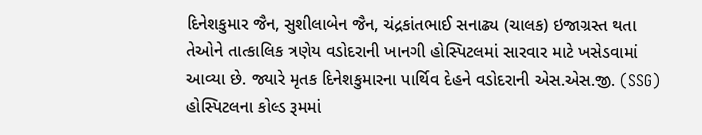દિનેશકુમાર જૈન, સુશીલાબેન જૈન, ચંદ્રકાંતભાઈ સનાઢ્ય (ચાલક) ઇજાગ્રસ્ત થતા તેઓને તાત્કાલિક ત્રણેય વડોદરાની ખાનગી હોસ્પિટલમાં સારવાર માટે ખસેડવામાં આવ્યા છે. જ્યારે મૃતક દિનેશકુમારના પાર્થિવ દેહને વડોદરાની એસ.એસ.જી. (SSG) હોસ્પિટલના કોલ્ડ રૂમમાં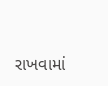રાખવામાં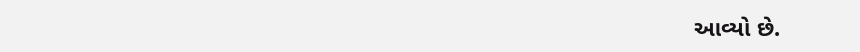આવ્યો છે.